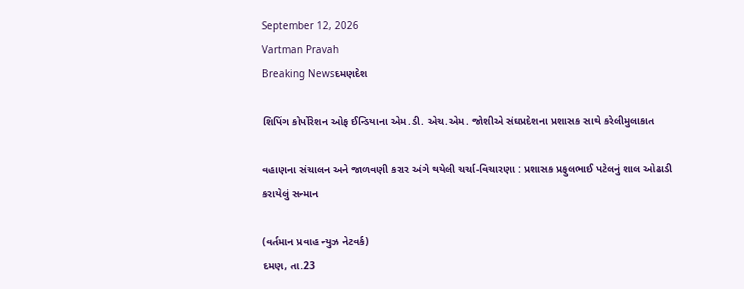September 12, 2026
Vartman Pravah
Breaking Newsદમણદેશ

શિપિંગ કોર્પોરેશન ઓફ ઈન્‍ડિયાના એમ.ડી. એચ.એમ. જોશીએ સંઘપ્રદેશના પ્રશાસક સાથે કરેલીમુલાકાત

વહાણના સંચાલન અને જાળવણી કરાર અંગે થયેલી ચર્ચા-વિચારણા : પ્રશાસક પ્રફુલભાઈ પટેલનું શાલ ઓઢાડી કરાયેલું સન્‍માન

(વર્તમાન પ્રવાહ ન્‍યુઝ નેટવર્ક)
દમણ, તા.23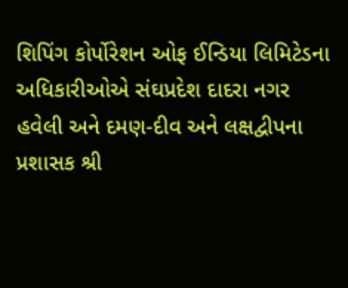શિપિંગ કોર્પોરેશન ઓફ ઈન્‍ડિયા લિમિટેડના અધિકારીઓએ સંઘપ્રદેશ દાદરા નગર હવેલી અને દમણ-દીવ અને લક્ષદ્વીપના પ્રશાસક શ્રી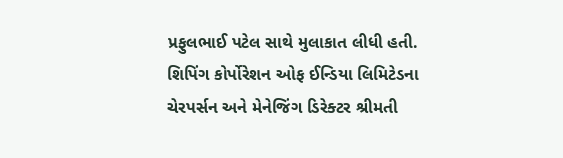પ્રફુલભાઈ પટેલ સાથે મુલાકાત લીધી હતી.
શિપિંગ કોર્પોરેશન ઓફ ઈન્‍ડિયા લિમિટેડના ચેરપર્સન અને મેનેજિંગ ડિરેક્‍ટર શ્રીમતી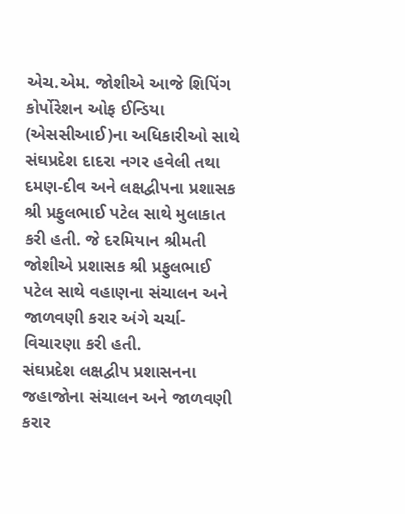એચ.એમ. જોશીએ આજે શિપિંગ કોર્પોરેશન ઓફ ઈન્‍ડિયા (એસસીઆઈ)ના અધિકારીઓ સાથે સંઘપ્રદેશ દાદરા નગર હવેલી તથા દમણ-દીવ અને લક્ષદ્વીપના પ્રશાસક શ્રી પ્રફુલભાઈ પટેલ સાથે મુલાકાત કરી હતી. જે દરમિયાન શ્રીમતી જોશીએ પ્રશાસક શ્રી પ્રફુલભાઈ પટેલ સાથે વહાણના સંચાલન અને જાળવણી કરાર અંગે ચર્ચા-વિચારણા કરી હતી.
સંઘપ્રદેશ લક્ષદ્વીપ પ્રશાસનના જહાજોના સંચાલન અને જાળવણી કરાર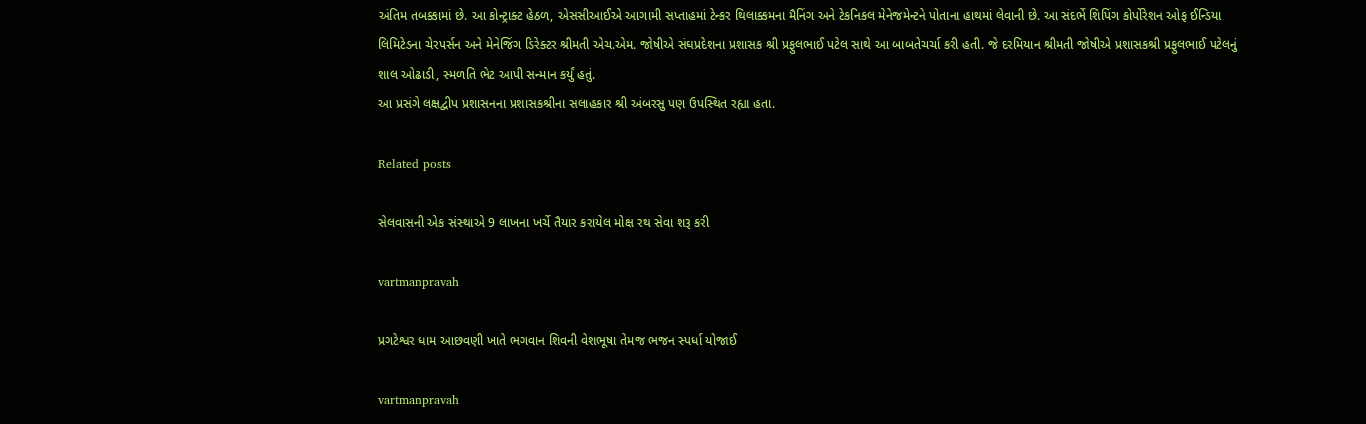અંતિમ તબક્કામાં છે. આ કોન્‍ટ્રાક્‍ટ હેઠળ, એસસીઆઈએ આગામી સપ્તાહમાં ટેન્‍કર થિલાક્કમના મૈનિંગ અને ટેકનિકલ મેનેજમેન્‍ટને પોતાના હાથમાં લેવાની છે. આ સંદર્ભે શિપિંગ કોર્પોરેશન ઓફ ઈન્‍ડિયા લિમિટેડના ચેરપર્સન અને મેનેજિંગ ડિરેક્‍ટર શ્રીમતી એચ.એમ. જોષીએ સંઘપ્રદેશના પ્રશાસક શ્રી પ્રફુલભાઈ પટેલ સાથે આ બાબતેચર્ચા કરી હતી. જે દરમિયાન શ્રીમતી જોષીએ પ્રશાસકશ્રી પ્રફુલભાઈ પટેલનું શાલ ઓઢાડી, સ્‍મળતિ ભેટ આપી સન્‍માન કર્યું હતું.
આ પ્રસંગે લક્ષદ્વીપ પ્રશાસનના પ્રશાસકશ્રીના સલાહકાર શ્રી અંબરસુ પણ ઉપસ્‍થિત રહ્યા હતા.

Related posts

સેલવાસની એક સંસ્‍થાએ 9 લાખના ખર્ચે તૈયાર કરાયેલ મોક્ષ રથ સેવા શરૂ કરી

vartmanpravah

પ્રગટેશ્વર ધામ આછવણી ખાતે ભગવાન શિવની વેશભૂષા તેમજ ભજન સ્પર્ધા યોજાઈ

vartmanpravah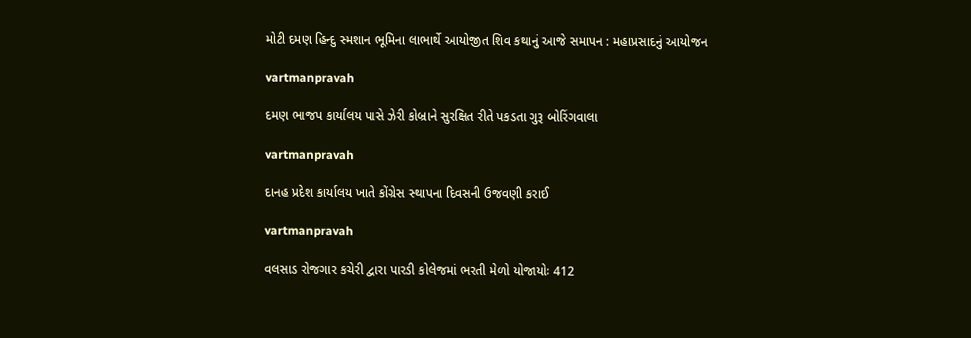મોટી દમણ હિન્‍દુ સ્‍મશાન ભૂમિના લાભાર્થે આયોજીત શિવ કથાનું આજે સમાપન : મહાપ્રસાદનું આયોજન

vartmanpravah

દમણ ભાજપ કાર્યાલય પાસે ઝેરી કોબ્રાને સુરક્ષિત રીતે પકડતા ગુરૂ બોરિંગવાલા

vartmanpravah

દાનહ પ્રદેશ કાર્યાલય ખાતે કોંગ્રેસ સ્‍થાપના દિવસની ઉજવણી કરાઈ

vartmanpravah

વલસાડ રોજગાર કચેરી દ્વારા પારડી કોલેજમાં ભરતી મેળો યોજાયોઃ 412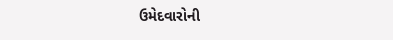ઉમેદવારોની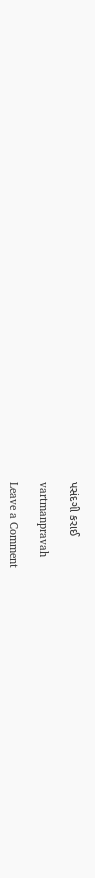પસંદગી કરાઈ

vartmanpravah

Leave a Comment